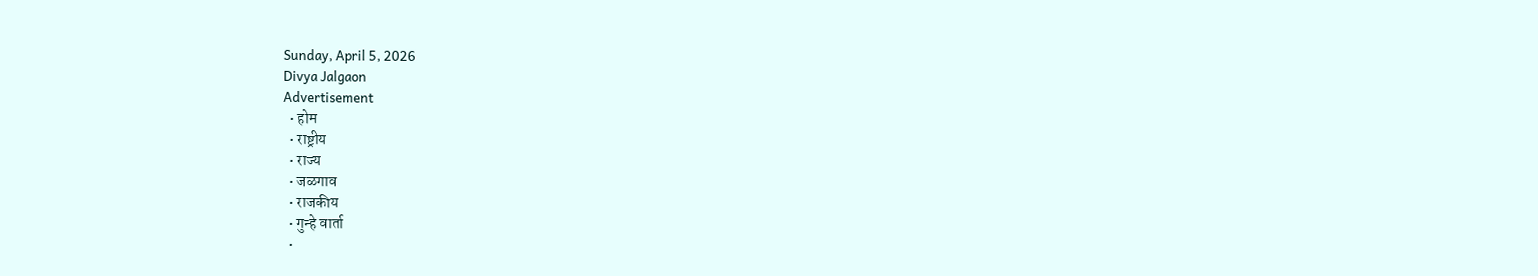Sunday, April 5, 2026
Divya Jalgaon
Advertisement
  • होम
  • राष्ट्रीय
  • राज्य
  • जळगाव
  • राजकीय
  • गुन्हे वार्ता
  •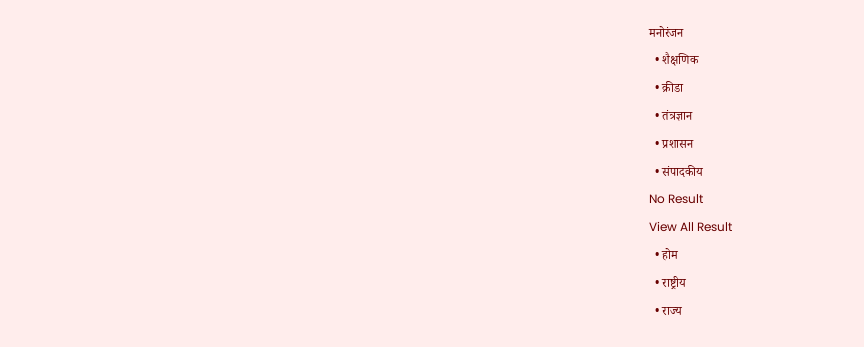मनोरंजन
  • शैक्षणिक
  • क्रीडा
  • तंत्रज्ञान
  • प्रशासन
  • संपादकीय
No Result
View All Result
  • होम
  • राष्ट्रीय
  • राज्य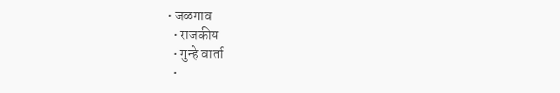• जळगाव
  • राजकीय
  • गुन्हे वार्ता
  •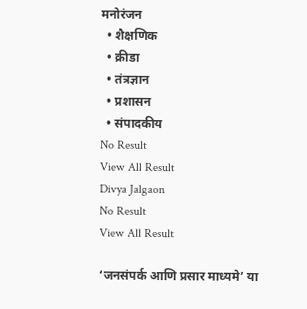मनोरंजन
  • शैक्षणिक
  • क्रीडा
  • तंत्रज्ञान
  • प्रशासन
  • संपादकीय
No Result
View All Result
Divya Jalgaon
No Result
View All Result

‘जनसंपर्क आणि प्रसार माध्यमे’ या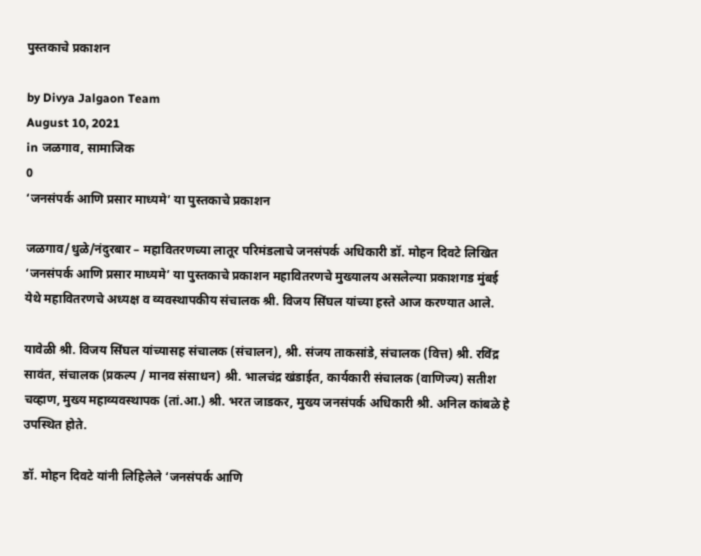पुस्तकाचे प्रकाशन

by Divya Jalgaon Team
August 10, 2021
in जळगाव, सामाजिक
0
‘जनसंपर्क आणि प्रसार माध्यमे’ या पुस्तकाचे प्रकाशन

जळगाव/धुळे/नंदुरबार – महावितरणच्या लातूर परिमंडलाचे जनसंपर्क अधिकारी डॉ. मोहन दिवटे लिखित ‘जनसंपर्क आणि प्रसार माध्यमे’ या पुस्तकाचे प्रकाशन महावितरणचे मुख्यालय असलेल्या प्रकाशगड मुंबई येथे महावितरणचे अध्यक्ष व व्यवस्थापकीय संचालक श्री. विजय सिंघल यांच्या हस्ते आज करण्यात आले.

यावेळी श्री. विजय सिंघल यांच्यासह संचालक (संचालन), श्री. संजय ताकसांडे, संचालक (वित्त) श्री. रविंद्र सावंत, संचालक (प्रकल्प / मानव संसाधन) श्री. भालचंद्र खंडाईत, कार्यकारी संचालक (वाणिज्य) सतीश चव्हाण, मुख्य महाव्यवस्थापक (तां.आ.) श्री. भरत जाडकर, मुख्य जनसंपर्क अधिकारी श्री. अनिल कांबळे हे उपस्थित होते.

डॉ. मोहन दिवटे यांनी लिहिलेले ‘जनसंपर्क आणि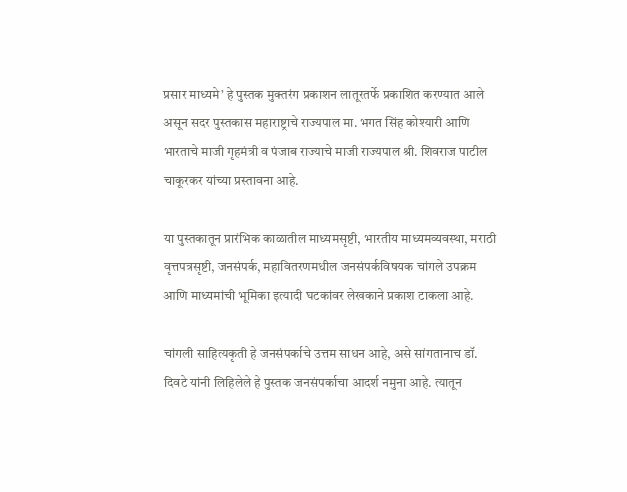प्रसार माध्यमे’ हे पुस्तक मुक्तरंग प्रकाशन लातूरतर्फे प्रकाशित करण्यात आले असून सदर पुस्तकास महाराष्ट्राचे राज्यपाल मा. भगत सिंह कोश्यारी आणि भारताचे माजी गृहमंत्री व पंजाब राज्याचे माजी राज्यपाल श्री. शिवराज पाटील चाकूरकर यांच्या प्रस्तावना आहे.

या पुस्तकातून प्रारंभिक काळातील माध्यमसृष्टी, भारतीय माध्यमव्यवस्था, मराठी वृत्तपत्रसृष्टी, जनसंपर्क, महावितरणमधील जनसंपर्कविषयक चांगले उपक्रम आणि माध्यमांची भूमिका इत्यादी घटकांवर लेखकाने प्रकाश टाकला आहे.

चांगली साहित्यकृती हे जनसंपर्काचे उत्तम साधन आहे, असे सांगतानाच डॉ. दिवटे यांनी लिहिलेले हे पुस्तक जनसंपर्काचा आदर्श नमुना आहे. त्यातून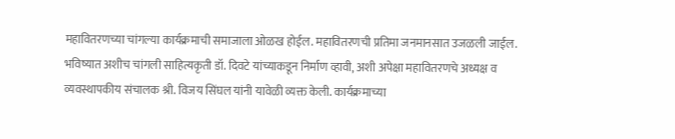महावितरणच्या चांगल्या कार्यक्रमाची समाजाला ओळख होईल. महावितरणची प्रतिमा जनमानसात उजळली जाईल. भविष्यात अशीच चांगली साहित्यकृती डॉ. दिवटे यांच्याकडून निर्माण व्हावी, अशी अपेक्षा महावितरणचे अध्यक्ष व व्यवस्थापकीय संचालक श्री. विजय सिंघल यांनी यावेळी व्यक्त केली. कार्यक्रमाच्या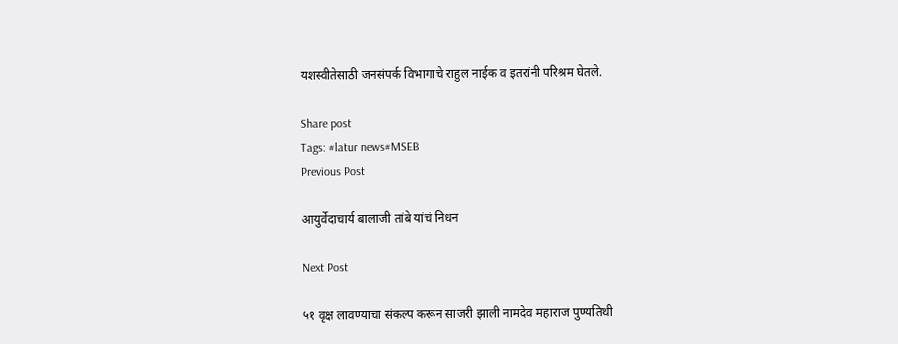यशस्वीतेसाठी जनसंपर्क विभागाचे राहुल नाईक व इतरांनी परिश्रम घेतले.

Share post
Tags: #latur news#MSEB
Previous Post

आयुर्वेदाचार्य बालाजी तांबे यांचं निधन

Next Post

५१ वृक्ष लावण्याचा संकल्प करून साजरी झाली नामदेव महाराज पुण्यतिथी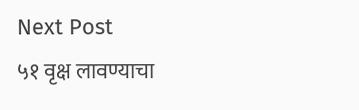Next Post
५१ वृक्ष लावण्याचा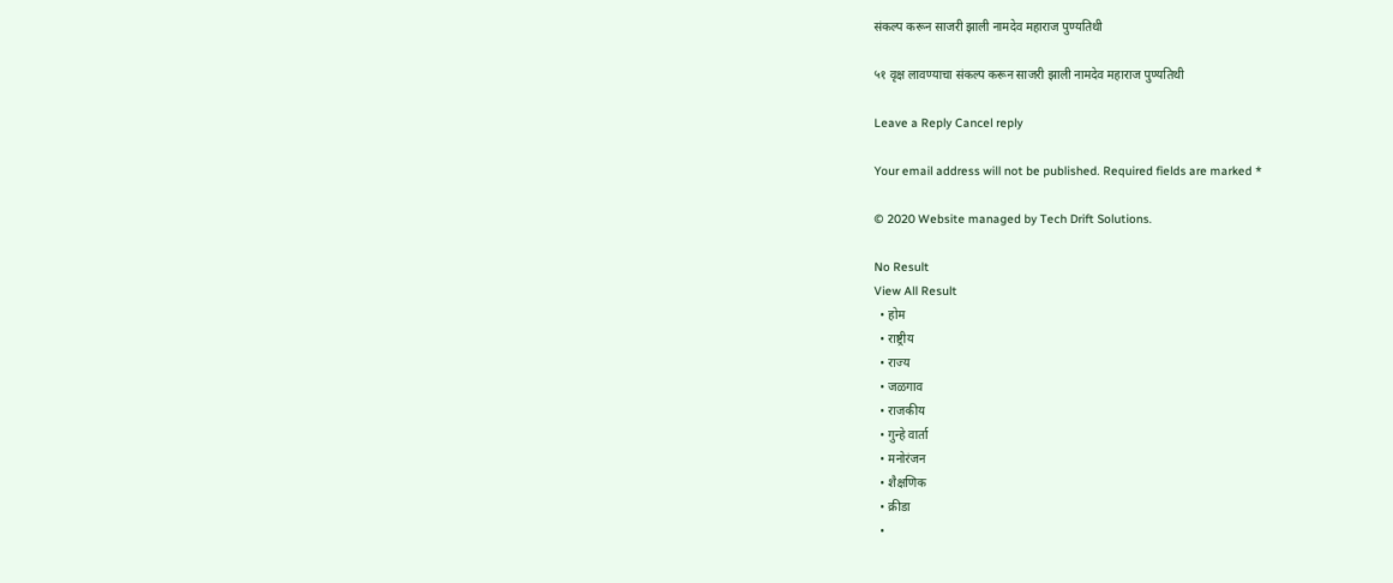संकल्प करून साजरी झाली नामदेव महाराज पुण्यतिथी

५१ वृक्ष लावण्याचा संकल्प करून साजरी झाली नामदेव महाराज पुण्यतिथी

Leave a Reply Cancel reply

Your email address will not be published. Required fields are marked *

© 2020 Website managed by Tech Drift Solutions.

No Result
View All Result
  • होम
  • राष्ट्रीय
  • राज्य
  • जळगाव
  • राजकीय
  • गुन्हे वार्ता
  • मनोरंजन
  • शैक्षणिक
  • क्रीडा
  •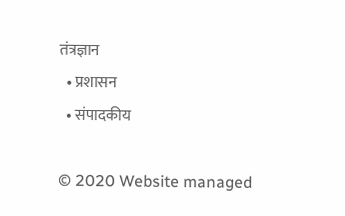तंत्रज्ञान
  • प्रशासन
  • संपादकीय

© 2020 Website managed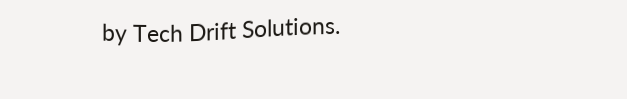by Tech Drift Solutions.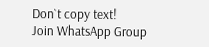Don`t copy text!
Join WhatsApp Group